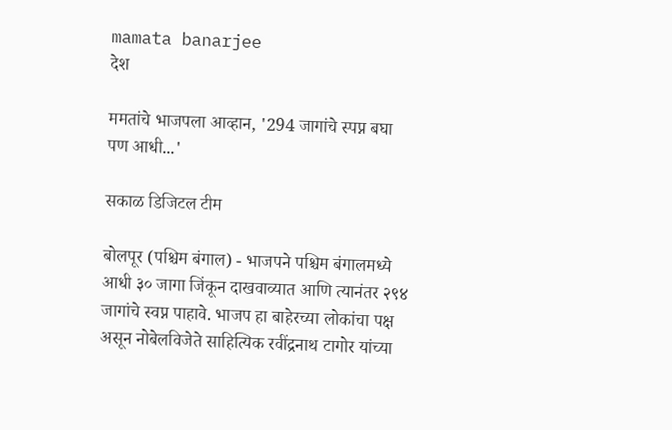mamata banarjee
देश

ममतांचे भाजपला आव्हान, '294 जागांचे स्पप्न बघा पण आधी...'

सकाळ डिजिटल टीम

बोलपूर (पश्चिम बंगाल) - भाजपने पश्चिम बंगालमध्ये आधी ३० जागा जिंकून दाखवाव्यात आणि त्यानंतर २९४ जागांचे स्वप्न पाहावे. भाजप हा बाहेरच्या लोकांचा पक्ष असून नोबेलविजेते साहित्यिक रवींद्रनाथ टागोर यांच्या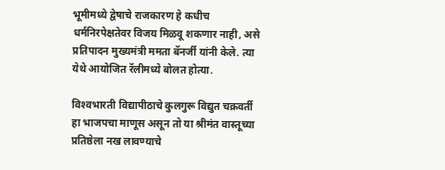भूमीमध्ये द्वेषाचे राजकारण हे कधीच धर्मनिरपेक्षतेवर विजय मिळवू शकणार नाही, असे प्रतिपादन मुख्यमंत्री ममता बॅनर्जी यांनी केले. त्या येथे आयोजित रॅलीमध्ये बोलत होत्या.

विश्‍वभारती विद्यापीठाचे कुलगुरू विद्युत चक्रवर्ती हा भाजपचा माणूस असून तो या श्रीमंत वास्तूच्या प्रतिष्ठेला नख लावण्याचे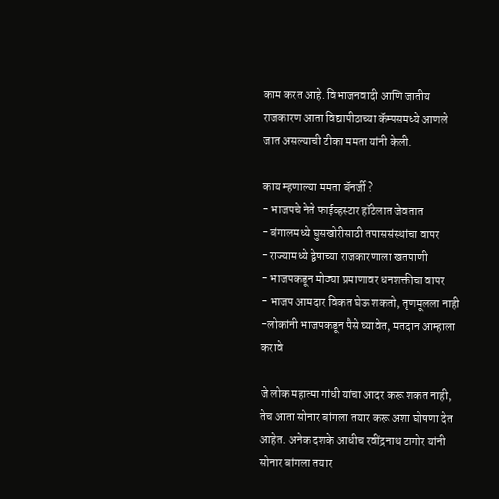काम करत आहे. विभाजनवादी आणि जातीय राजकारण आता विद्यापीठाच्या कॅम्पसमध्ये आणले जात असल्याची टीका ममता यांनी केली.

काय म्हणाल्या ममता बॅनर्जी?
- भाजपचे नेते फाईव्हस्टार हॉटेलात जेवतात
- बंगालमध्ये घुसखोरीसाठी तपाससंस्थांचा वापर
- राज्यामध्ये द्वेषाच्या राजकारणाला खतपाणी
- भाजपकडून मोठ्या प्रमाणावर धनशक्तीचा वापर
- भाजप आमदार विकत घेऊ शकतो, तृणमूलला नाही
-लोकांनी भाजपकडून पैसे घ्यावेत, मतदान आम्हाला करावे

जे लोक महात्मा गांधी यांचा आदर करू शकत नाही, तेच आता सोनार बांगला तयार करू अशा घोषणा देत आहेत. अनेक दशके आधीच रवींद्रनाथ टागोर यांनी सोनार बांगला तयार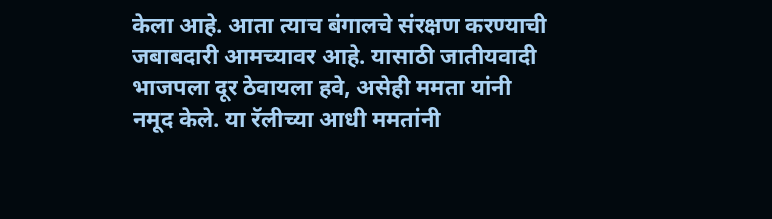केला आहे. आता त्याच बंगालचे संरक्षण करण्याची जबाबदारी आमच्यावर आहे. यासाठी जातीयवादी भाजपला दूर ठेवायला हवे, असेही ममता यांनी नमूद केले. या रॅलीच्या आधी ममतांनी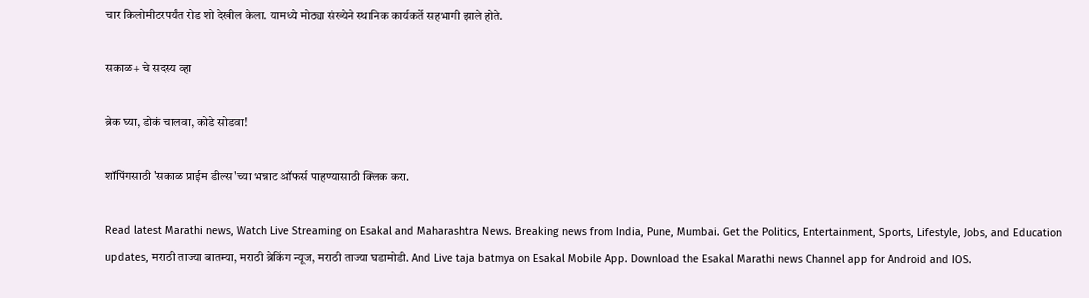चार किलोमीटरपर्यंत रोड शो देखील केला. यामध्ये मोठ्या संख्येने स्थानिक कार्यकर्ते सहभागी झाले होते.

सकाळ+ चे सदस्य व्हा

ब्रेक घ्या, डोकं चालवा, कोडे सोडवा!

शॉपिंगसाठी 'सकाळ प्राईम डील्स'च्या भन्नाट ऑफर्स पाहण्यासाठी क्लिक करा.

Read latest Marathi news, Watch Live Streaming on Esakal and Maharashtra News. Breaking news from India, Pune, Mumbai. Get the Politics, Entertainment, Sports, Lifestyle, Jobs, and Education updates, मराठी ताज्या बातम्या, मराठी ब्रेकिंग न्यूज, मराठी ताज्या घडामोडी. And Live taja batmya on Esakal Mobile App. Download the Esakal Marathi news Channel app for Android and IOS.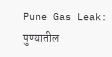Pune Gas Leak: पुण्यातील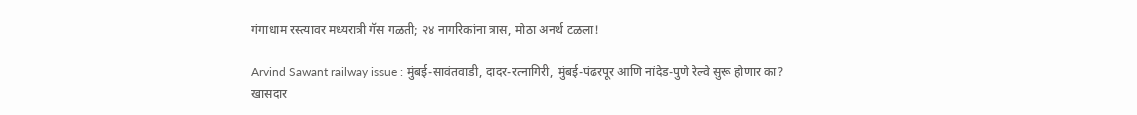गंगाधाम रस्त्यावर मध्यरात्री गॅस गळती; २४ नागरिकांना त्रास, मोठा अनर्थ टळला!

Arvind Sawant railway issue : मुंबई-सावंतवाडी, दादर-रत्नागिरी, मुंबई-पंढरपूर आणि नांदेड-पुणे रेल्वे सुरू होणार का? खासदार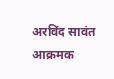अरविंद सावंत आक्रमक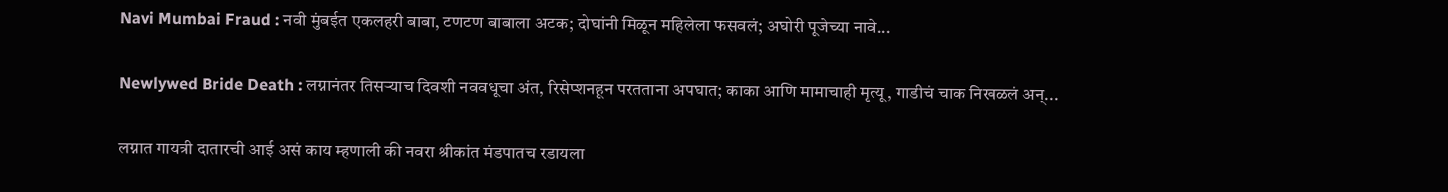Navi Mumbai Fraud : नवी मुंबईत एकलहरी बाबा, टणटण बाबाला अटक; दोघांनी मिळून महिलेला फसवलं; अघोरी पूजेच्या नावे...

Newlywed Bride Death : लग्नानंतर तिसऱ्याच दिवशी नववधूचा अंत, रिसेप्शनहून परतताना अपघात; काका आणि मामाचाही मृत्यू, गाडीचं चाक निखळलं अन्...

लग्नात गायत्री दातारची आई असं काय म्हणाली की नवरा श्रीकांत मंडपातच रडायला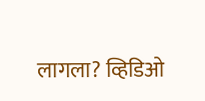लागला? व्हिडिओ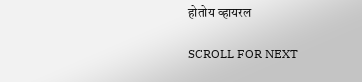होतोय व्हायरल

SCROLL FOR NEXT